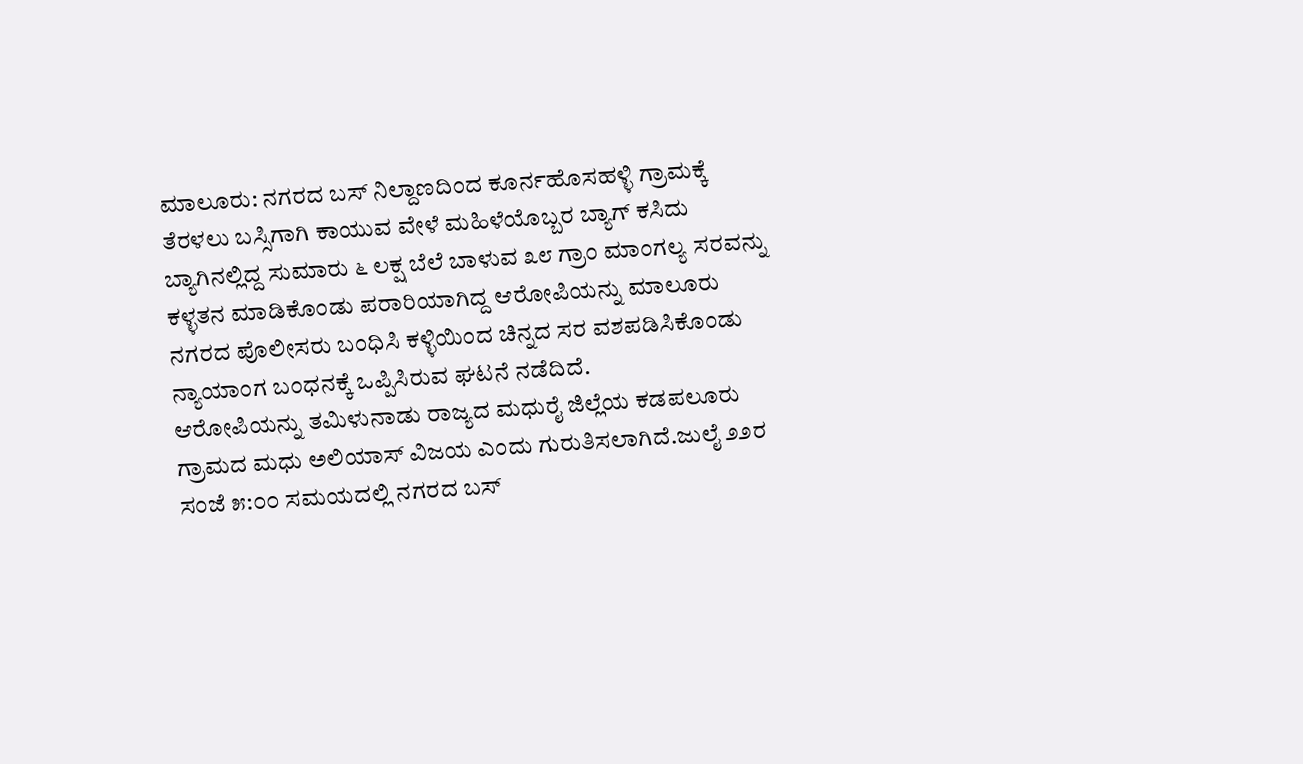ಮಾಲೂರು: ನಗರದ ಬಸ್ ನಿಲ್ದಾಣದಿಂದ ಕೂರ್ನಹೊಸಹಳ್ಳಿ ಗ್ರಾಮಕ್ಕೆ ತೆರಳಲು ಬಸ್ಸಿಗಾಗಿ ಕಾಯುವ ವೇಳೆ ಮಹಿಳೆಯೊಬ್ಬರ ಬ್ಯಾಗ್ ಕಸಿದು ಬ್ಯಾಗಿನಲ್ಲಿದ್ದ ಸುಮಾರು ೬ ಲಕ್ಷ ಬೆಲೆ ಬಾಳುವ ೩೮ ಗ್ರಾಂ ಮಾಂಗಲ್ಯ ಸರವನ್ನು ಕಳ್ಳತನ ಮಾಡಿಕೊಂಡು ಪರಾರಿಯಾಗಿದ್ದ ಆರೋಪಿಯನ್ನು ಮಾಲೂರು ನಗರದ ಪೊಲೀಸರು ಬಂಧಿಸಿ ಕಳ್ಳಿಯಿಂದ ಚಿನ್ನದ ಸರ ವಶಪಡಿಸಿಕೊಂಡು ನ್ಯಾಯಾಂಗ ಬಂಧನಕ್ಕೆ ಒಪ್ಪಿಸಿರುವ ಘಟನೆ ನಡೆದಿದೆ.
ಆರೋಪಿಯನ್ನು ತಮಿಳುನಾಡು ರಾಜ್ಯದ ಮಧುರೈ ಜಿಲ್ಲೆಯ ಕಡಪಲೂರು ಗ್ರಾಮದ ಮಧು ಅಲಿಯಾಸ್ ವಿಜಯ ಎಂದು ಗುರುತಿಸಲಾಗಿದೆ.ಜುಲೈ ೨೨ರ ಸಂಜೆ ೫:೦೦ ಸಮಯದಲ್ಲಿ ನಗರದ ಬಸ್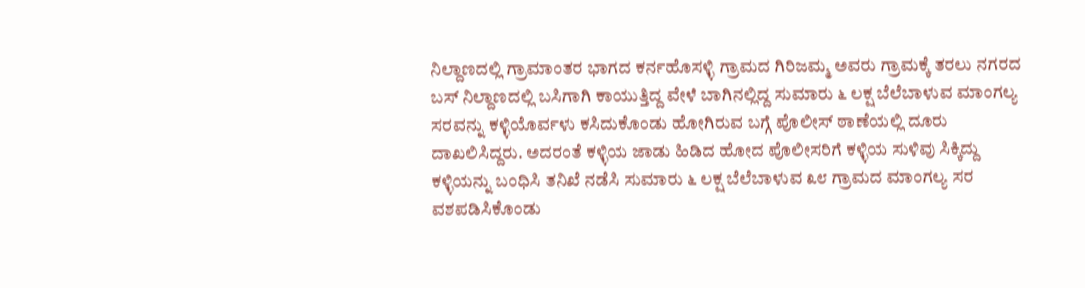ನಿಲ್ದಾಣದಲ್ಲಿ ಗ್ರಾಮಾಂತರ ಭಾಗದ ಕರ್ನಹೊಸಳ್ಳಿ ಗ್ರಾಮದ ಗಿರಿಜಮ್ಮ ಅವರು ಗ್ರಾಮಕ್ಕೆ ತರಲು ನಗರದ ಬಸ್ ನಿಲ್ದಾಣದಲ್ಲಿ ಬಸಿಗಾಗಿ ಕಾಯುತ್ತಿದ್ದ ವೇಳೆ ಬಾಗಿನಲ್ಲಿದ್ದ ಸುಮಾರು ೬ ಲಕ್ಷ ಬೆಲೆಬಾಳುವ ಮಾಂಗಲ್ಯ ಸರವನ್ನು ಕಳ್ಳಿಯೊರ್ವಳು ಕಸಿದುಕೊಂಡು ಹೋಗಿರುವ ಬಗ್ಗೆ ಪೊಲೀಸ್ ಠಾಣೆಯಲ್ಲಿ ದೂರು ದಾಖಲಿಸಿದ್ದರು. ಅದರಂತೆ ಕಳ್ಳಿಯ ಜಾಡು ಹಿಡಿದ ಹೋದ ಪೊಲೀಸರಿಗೆ ಕಳ್ಳಿಯ ಸುಳಿವು ಸಿಕ್ಕಿದ್ದು ಕಳ್ಳಿಯನ್ನು ಬಂಧಿಸಿ ತನಿಖೆ ನಡೆಸಿ ಸುಮಾರು ೬ ಲಕ್ಷ ಬೆಲೆಬಾಳುವ ೩೮ ಗ್ರಾಮದ ಮಾಂಗಲ್ಯ ಸರ ವಶಪಡಿಸಿಕೊಂಡು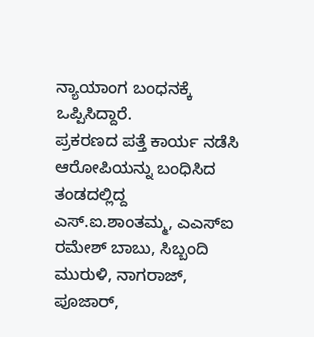ನ್ಯಾಯಾಂಗ ಬಂಧನಕ್ಕೆ ಒಪ್ಪಿಸಿದ್ದಾರೆ.
ಪ್ರಕರಣದ ಪತ್ತೆ ಕಾರ್ಯ ನಡೆಸಿ ಆರೋಪಿಯನ್ನು ಬಂಧಿಸಿದ ತಂಡದಲ್ಲಿದ್ದ ಎಸ್.ಐ.ಶಾಂತಮ್ಮ, ಎಎಸ್ಐ ರಮೇಶ್ ಬಾಬು, ಸಿಬ್ಬಂದಿ ಮುರುಳಿ, ನಾಗರಾಜ್, ಪೂಜಾರ್,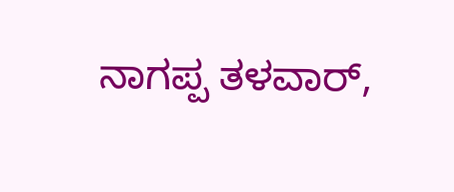ನಾಗಪ್ಪ ತಳವಾರ್,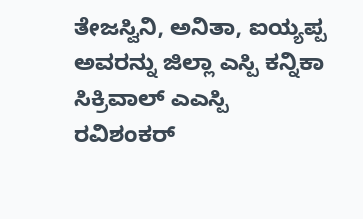ತೇಜಸ್ವಿನಿ, ಅನಿತಾ, ಐಯ್ಯಪ್ಪ ಅವರನ್ನು ಜಿಲ್ಲಾ ಎಸ್ಪಿ ಕನ್ನಿಕಾ ಸಿಕ್ರಿವಾಲ್ ಎಎಸ್ಪಿ ರವಿಶಂಕರ್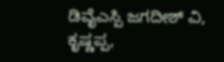ಡಿವೈಎಸ್ಪಿ ಜಗದೀಶ್ ವಿ, ಕೃಷ್ಣಪ್ಪ,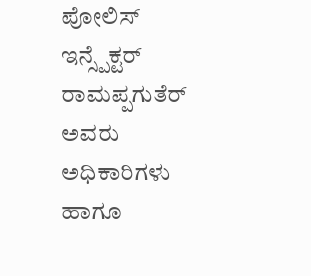ಪೋಲಿಸ್ ಇನ್ಸ್ಪೆಕ್ಟರ್ ರಾಮಪ್ಪಗುತೆರ್ ಅವರು ಅಧಿಕಾರಿಗಳು ಹಾಗೂ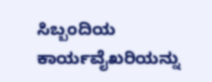ಸಿಬ್ಬಂದಿಯ ಕಾರ್ಯವೈಖರಿಯನ್ನು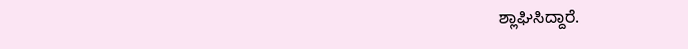ಶ್ಲಾಘಿಸಿದ್ದಾರೆ.